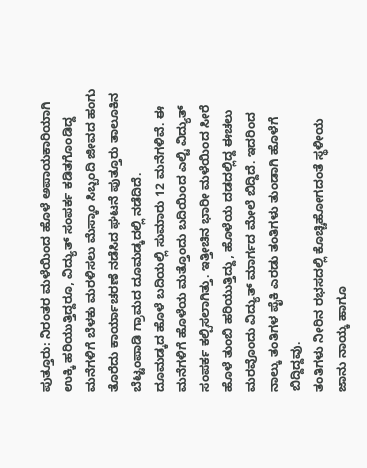ಪುತ್ತೂರು: ನಿರಂತರ ಮಳೆಯಿಂದ ಹೊಳೆ ಅಪಾಯಕಾರಿಯಾಗಿ ಉಕ್ಕಿ ಹರಿಯುತ್ತಿದ್ದರೂ, ವಿದ್ಯುತ್ ಸಂಪರ್ಕ ಕಡಿತಗೊಂಡಿದ್ದ ಮನೆಗಳಿಗೆ ಬೆಳಕು ಮರಳಿಸಲು ಮೆಸ್ಕಾಂ ಸಿಬ್ಬಂದಿ ಜೀವದ ಹಂಗು ತೊರೆದು ಕಾರ್ಯಾಚರಣೆ ನಡೆಸಿದ ಘಟನೆ ಪುತ್ತೂರು ತಾಲೂಕಿನ ಬೆಟ್ಟಂಪಾಡಿ ಗ್ರಾಮದ ದೂಮಡ್ಕದಲ್ಲಿ ನಡೆದಿದೆ.
ದೂಮಡ್ಕದ ಹೊಳೆ ಬದಿಯಲ್ಲಿ ಸುಮಾರು 12 ಮನೆಗಳಿವೆ. ಈ ಮನೆಗಳಿಗೆ ಹೊಳೆಯ ಮತ್ತೊಂದು ಬದಿಯಿಂದ ಎಲ್ಟಿ ವಿದ್ಯುತ್ ಸಂಪರ್ಕ ಕಲ್ಪಿಸಲಾಗಿತ್ತು. ಇತ್ತೀಚಿನ ಭಾರೀ ಮಳೆಯಿಂದ ಸೀರೆ ಹೊಳೆ ತುಂಬಿ ಹರಿಯುತ್ತಿದ್ದು, ಹೊಳೆಯ ದಡದಲ್ಲಿದ್ದ ಈಚಲು ಮರವೊಂದು ವಿದ್ಯುತ್ ಮಾರ್ಗದ ಮೇಲೆ ಬಿದ್ದಿದೆ. ಇದರಿಂದ ನಾಲ್ಕು ತಂತಿಗಳ ಪೈಕಿ ಎರಡು ತಂತಿಗಳು ತುಂಡಾಗಿ ಹೊಳೆಗೆ ಬಿದ್ದಿದ್ದವು.
ತಂತಿಗಳು ನೀರಿನ ರಭಸದಲ್ಲಿ ಕೊಚ್ಚಿಹೋಗದಂತೆ ಸ್ಥಳೀಯ ಜಾನು ನಾಯ್ಕ ಹಾಗೂ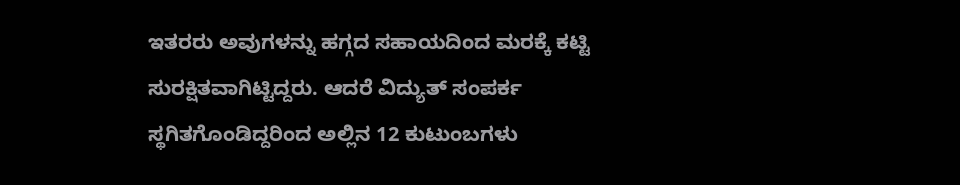ಇತರರು ಅವುಗಳನ್ನು ಹಗ್ಗದ ಸಹಾಯದಿಂದ ಮರಕ್ಕೆ ಕಟ್ಟಿ ಸುರಕ್ಷಿತವಾಗಿಟ್ಟಿದ್ದರು. ಆದರೆ ವಿದ್ಯುತ್ ಸಂಪರ್ಕ ಸ್ಥಗಿತಗೊಂಡಿದ್ದರಿಂದ ಅಲ್ಲಿನ 12 ಕುಟುಂಬಗಳು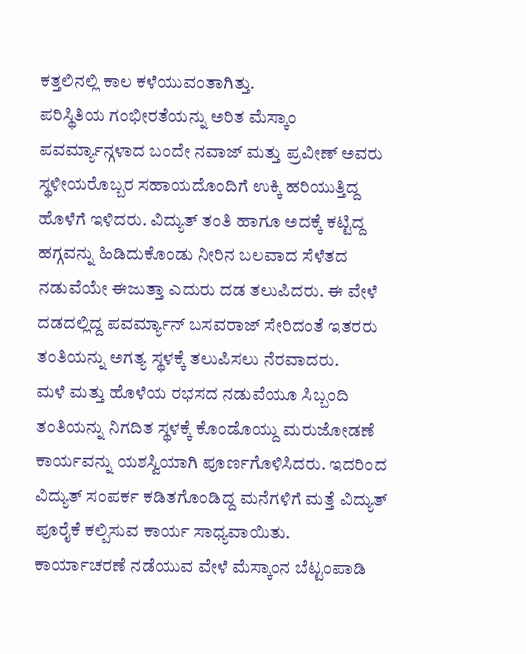ಕತ್ತಲಿನಲ್ಲಿ ಕಾಲ ಕಳೆಯುವಂತಾಗಿತ್ತು.
ಪರಿಸ್ಥಿತಿಯ ಗಂಭೀರತೆಯನ್ನು ಅರಿತ ಮೆಸ್ಕಾಂ ಪವರ್ಮ್ಯಾನ್ಗಳಾದ ಬಂದೇ ನವಾಜ್ ಮತ್ತು ಪ್ರವೀಣ್ ಅವರು ಸ್ಥಳೀಯರೊಬ್ಬರ ಸಹಾಯದೊಂದಿಗೆ ಉಕ್ಕಿ ಹರಿಯುತ್ತಿದ್ದ ಹೊಳೆಗೆ ಇಳಿದರು. ವಿದ್ಯುತ್ ತಂತಿ ಹಾಗೂ ಅದಕ್ಕೆ ಕಟ್ಟಿದ್ದ ಹಗ್ಗವನ್ನು ಹಿಡಿದುಕೊಂಡು ನೀರಿನ ಬಲವಾದ ಸೆಳೆತದ ನಡುವೆಯೇ ಈಜುತ್ತಾ ಎದುರು ದಡ ತಲುಪಿದರು. ಈ ವೇಳೆ ದಡದಲ್ಲಿದ್ದ ಪವರ್ಮ್ಯಾನ್ ಬಸವರಾಜ್ ಸೇರಿದಂತೆ ಇತರರು ತಂತಿಯನ್ನು ಅಗತ್ಯ ಸ್ಥಳಕ್ಕೆ ತಲುಪಿಸಲು ನೆರವಾದರು.
ಮಳೆ ಮತ್ತು ಹೊಳೆಯ ರಭಸದ ನಡುವೆಯೂ ಸಿಬ್ಬಂದಿ ತಂತಿಯನ್ನು ನಿಗದಿತ ಸ್ಥಳಕ್ಕೆ ಕೊಂಡೊಯ್ದು ಮರುಜೋಡಣೆ ಕಾರ್ಯವನ್ನು ಯಶಸ್ವಿಯಾಗಿ ಪೂರ್ಣಗೊಳಿಸಿದರು. ಇದರಿಂದ ವಿದ್ಯುತ್ ಸಂಪರ್ಕ ಕಡಿತಗೊಂಡಿದ್ದ ಮನೆಗಳಿಗೆ ಮತ್ತೆ ವಿದ್ಯುತ್ ಪೂರೈಕೆ ಕಲ್ಪಿಸುವ ಕಾರ್ಯ ಸಾಧ್ಯವಾಯಿತು.
ಕಾರ್ಯಾಚರಣೆ ನಡೆಯುವ ವೇಳೆ ಮೆಸ್ಕಾಂನ ಬೆಟ್ಟಂಪಾಡಿ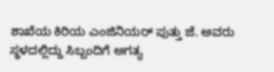ಶಾಖೆಯ ಕಿರಿಯ ಎಂಜಿನಿಯರ್ ಪುತ್ತು ಜೆ. ಅವರು ಸ್ಥಳದಲ್ಲಿದ್ದು ಸಿಬ್ಬಂದಿಗೆ ಅಗತ್ಯ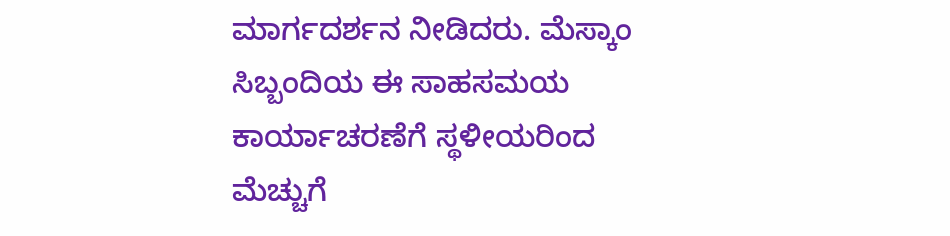ಮಾರ್ಗದರ್ಶನ ನೀಡಿದರು. ಮೆಸ್ಕಾಂ ಸಿಬ್ಬಂದಿಯ ಈ ಸಾಹಸಮಯ ಕಾರ್ಯಾಚರಣೆಗೆ ಸ್ಥಳೀಯರಿಂದ ಮೆಚ್ಚುಗೆ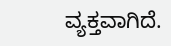ವ್ಯಕ್ತವಾಗಿದೆ.